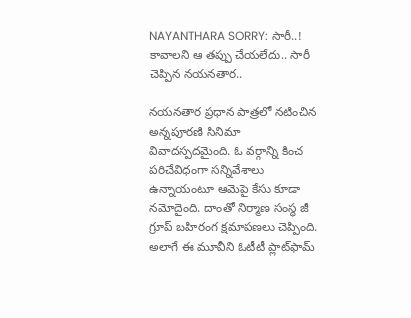NAYANTHARA SORRY: సారీ..! కావాలని ఆ తప్పు చేయలేదు.. సారీ చెప్పిన నయనతార..

నయనతార ప్రధాన పాత్రలో నటించిన అన్నపూరణి సినిమా వివాదస్పదమైంది. ఓ వర్గాన్ని కించ పరిచేవిధంగా సన్నివేశాలు ఉన్నాయంటూ ఆమెపై కేసు కూడా నమోదైంది. దాంతో నిర్మాణ సంస్థ జీ గ్రూప్ బహిరంగ క్షమాపణలు చెప్పింది. అలాగే ఈ మూవీని ఓటీటీ ప్లాట్‌ఫామ్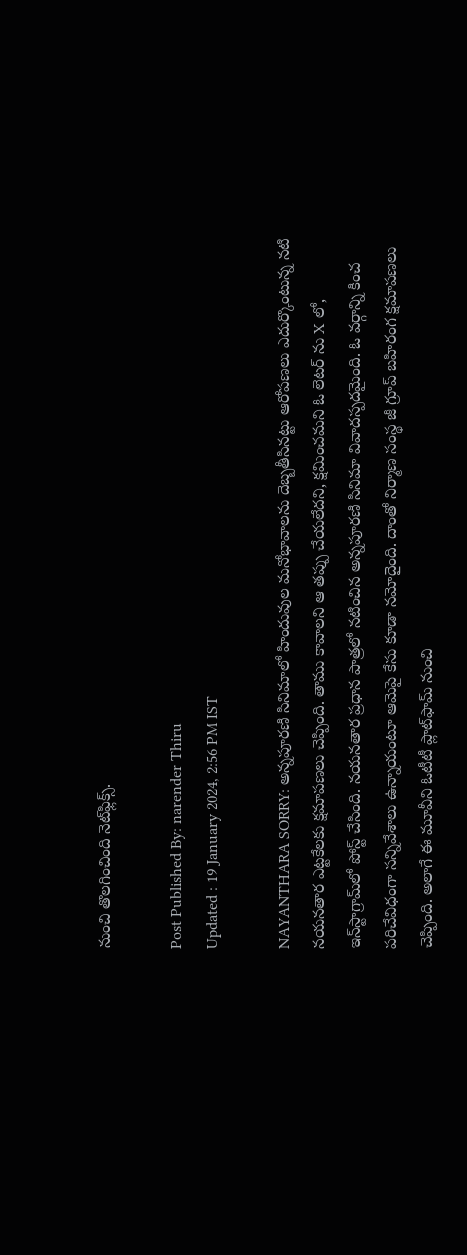నుంచి తొలగించింది నెట్‌ఫ్లిక్స్.

Post Published By: narender Thiru
Updated : 19 January 2024, 2:56 PM IST

NAYANTHARA SORRY: అన్నపూరణి సినిమాలో హిందువుల మనోభావాలను దెబ్బతీసినట్టు ఆరోపణలు ఎదుర్కొంటున్న నటి నయనతార ఎట్టకేలకు క్షమాపణలు చెప్పింది. తాము కావాలని ఆ తప్పు చేయలేదని, క్షమించమని ఓ లెటర్ ను X లో, ఇన్‌స్టాగ్రామ్‌లో పోస్ట్ చేసింది. నయనతార ప్రధాన పాత్రలో నటించిన అన్నపూరణి సినిమా వివాదస్పదమైంది. ఓ వర్గాన్ని కించ పరిచేవిధంగా సన్నివేశాలు ఉన్నాయంటూ ఆమెపై కేసు కూడా నమోదైంది. దాంతో నిర్మాణ సంస్థ జీ గ్రూప్ బహిరంగ క్షమాపణలు చెప్పింది. అలాగే ఈ మూవీని ఓటీటీ ప్లాట్‌ఫామ్ నుంచి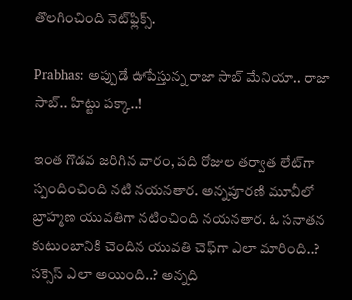తొలగించింది నెట్‌ఫ్లిక్స్.

Prabhas: అప్పుడే ఊపేస్తున్న రాజా సాబ్ మేనియా.. రాజా సాబ్.. హిట్టు ప‌క్కా..!

ఇంత గొడవ జరిగిన వారం, పది రోజుల తర్వాత లేట్‌గా స్పందించింది నటి నయనతార. అన్నపూరణి మూవీలో బ్రాహ్మణ యువతిగా నటించింది నయనతార. ఓ సనాతన కుటుంబానికి చెందిన యువతి చెఫ్‌గా ఎలా మారింది..? సక్సెస్ ఎలా అయింది..? అన్నది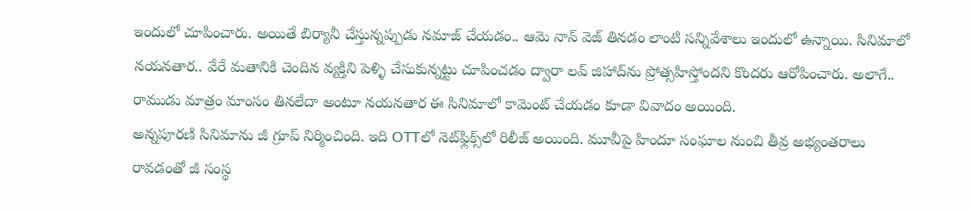ఇందులో చూపించారు. అయితే బిర్యానీ చేస్తున్నప్పుడు నమాజ్ చేయడం.. ఆమె నాన్ వెజ్ తినడం లాంటి సన్నివేశాలు ఇందులో ఉన్నాయి. సినిమాలో నయనతార.. వేరే మతానికి చెందిన వ్యక్తిని పెళ్ళి చేసుకున్నట్టు చూపించడం ద్వారా లవ్ జిహాద్‌ను ప్రోత్సహిస్తోందని కొందరు ఆరోపించారు. అలాగే.. రాముడు మాత్రం మాంసం తినలేదా అంటూ నయనతార ఈ సినిమాలో కామెంట్ చేయడం కూడా వివాదం అయింది.
అన్నపూరణి సినిమాను జీ గ్రూప్ నిర్మించింది. ఇది OTTలో నెట్‌ఫ్లిక్స్‌లో రిలీజ్ అయింది. మూవీపై హిందూ సంఘాల నుంచి తీవ్ర అభ్యంతరాలు రావడంతో జీ సంస్థ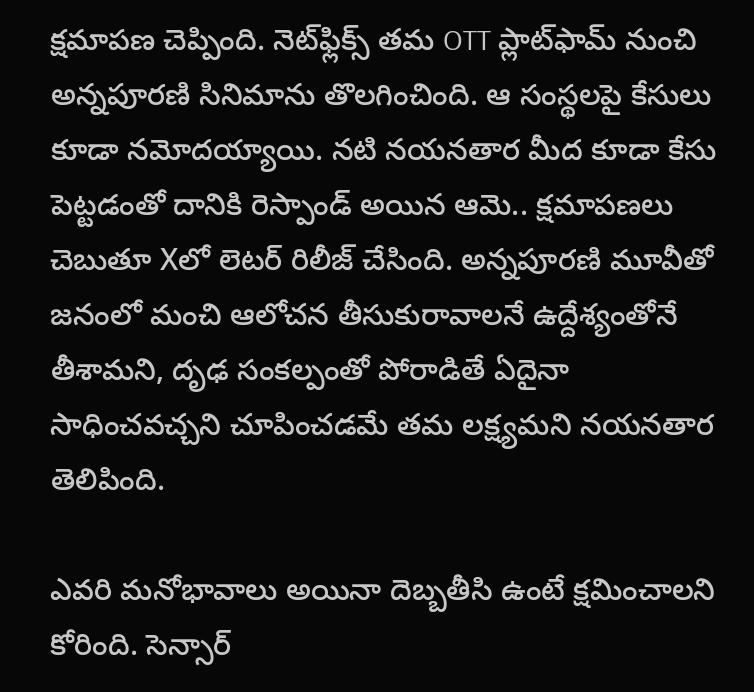క్షమాపణ చెప్పింది. నెట్‌ఫ్లిక్స్ తమ OTT ప్లాట్‌ఫామ్ నుంచి అన్నపూరణి సినిమాను తొలగించింది. ఆ సంస్థలపై కేసులు కూడా నమోదయ్యాయి. నటి నయనతార మీద కూడా కేసు పెట్టడంతో దానికి రెస్పాండ్ అయిన ఆమె.. క్షమాపణలు చెబుతూ Xలో లెటర్ రిలీజ్ చేసింది. అన్నపూరణి మూవీతో జనంలో మంచి ఆలోచన తీసుకురావాలనే ఉద్దేశ్యంతోనే తీశామని, దృఢ సంకల్పంతో పోరాడితే ఏదైనా సాధించవచ్చని చూపించడమే తమ లక్ష్యమని నయనతార తెలిపింది.

ఎవరి మనోభావాలు అయినా దెబ్బతీసి ఉంటే క్షమించాలని కోరింది. సెన్సార్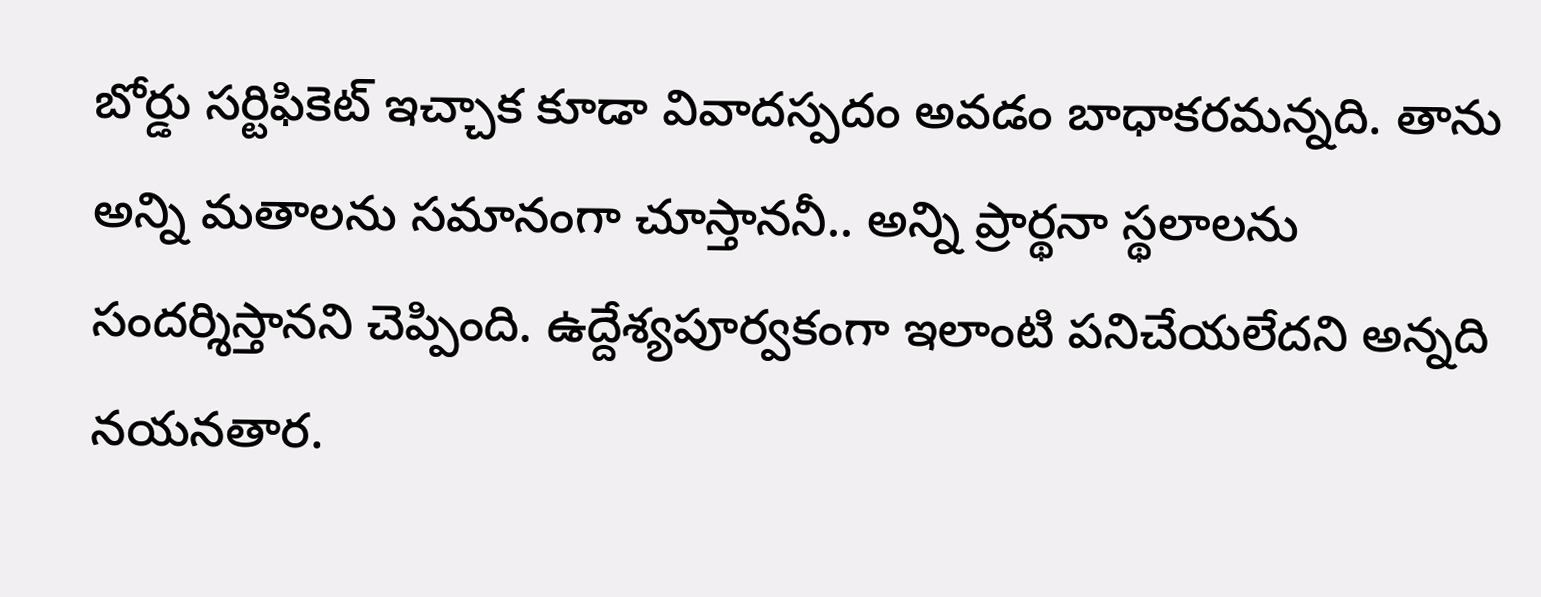బోర్డు సర్టిఫికెట్ ఇచ్చాక కూడా వివాదస్పదం అవడం బాధాకరమన్నది. తాను అన్ని మతాలను సమానంగా చూస్తాననీ.. అన్ని ప్రార్థనా స్థలాలను సందర్శిస్తానని చెప్పింది. ఉద్దేశ్యపూర్వకంగా ఇలాంటి పనిచేయలేదని అన్నది నయనతార.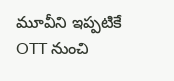మూవీని ఇప్పటికే OTT నుంచి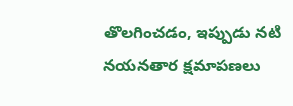తొలగించడం, ఇప్పుడు నటి నయనతార క్షమాపణలు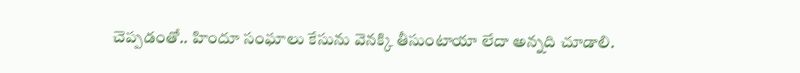చెప్పడంతో.. హిందూ సంఘాలు కేసును వెనక్కి తీసుంటాయా లేదా అన్నది చూడాలి.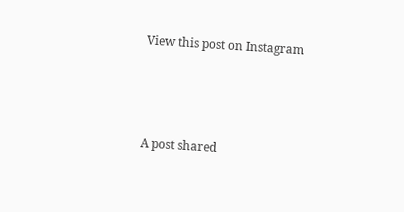View this post on Instagram



A post shared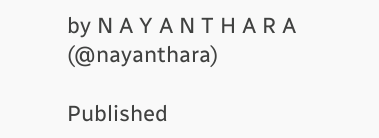by N A Y A N T H A R A (@nayanthara)

Published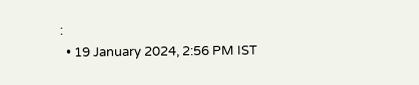:
  • 19 January 2024, 2:56 PM IST